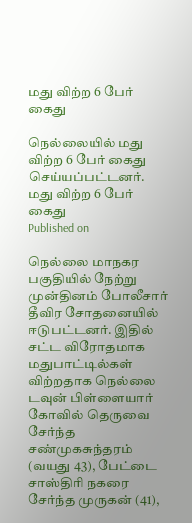மது விற்ற 6 பேர் கைது

நெல்லையில் மது விற்ற 6 பேர் கைது செய்யப்பட்டனர்.
மது விற்ற 6 பேர் கைது
Published on

நெல்லை மாநகர பகுதியில் நேற்று முன்தினம் போலீசார் தீவிர சோதனையில் ஈடுபட்டனர். இதில் சட்ட விரோதமாக மதுபாட்டில்கள் விற்றதாக நெல்லை டவுன் பிள்ளையார் கோவில் தெருவை சேர்ந்த சண்முகசுந்தரம் (வயது 43), பேட்டை சாஸ்திரி நகரை சேர்ந்த முருகன் (41),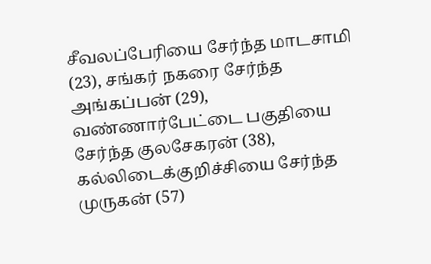சீவலப்பேரியை சேர்ந்த மாடசாமி (23), சங்கர் நகரை சேர்ந்த அங்கப்பன் (29), வண்ணார்பேட்டை பகுதியை சேர்ந்த குலசேகரன் (38), கல்லிடைக்குறிச்சியை சேர்ந்த முருகன் (57)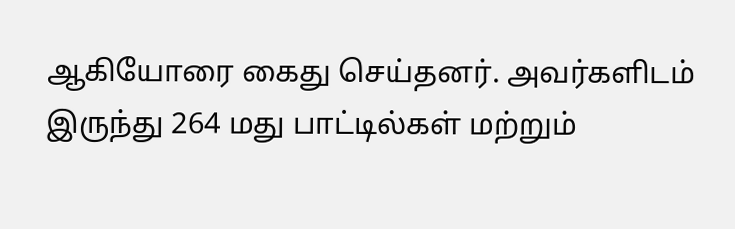ஆகியோரை கைது செய்தனர். அவர்களிடம் இருந்து 264 மது பாட்டில்கள் மற்றும்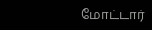மோட்டார்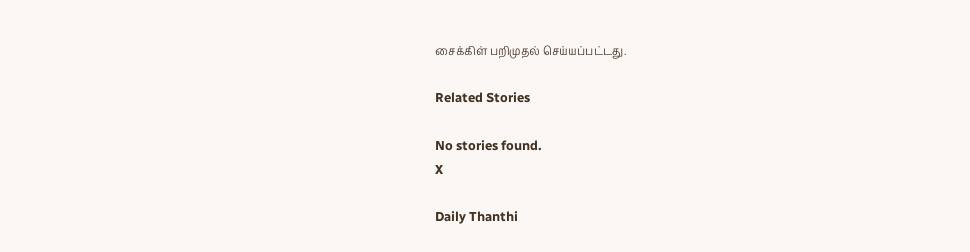சைக்கிள் பறிமுதல் செய்யப்பட்டது.

Related Stories

No stories found.
X

Daily Thanthi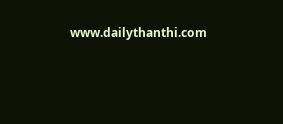www.dailythanthi.com